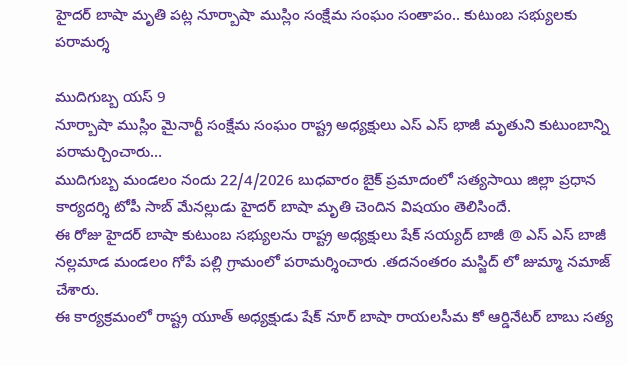హైదర్ బాషా మృతి పట్ల నూర్బాషా ముస్లిం సంక్షేమ సంఘం సంతాపం.. కుటుంబ సభ్యులకు పరామర్శ

ముదిగుబ్బ యస్ 9
నూర్బాషా ముస్లిం మైనార్టీ సంక్షేమ సంఘం రాష్ట్ర అధ్యక్షులు ఎస్ ఎస్ భాజీ మృతుని కుటుంబాన్ని పరామర్చించారు…
ముదిగుబ్బ మండలం నందు 22/4/2026 బుధవారం బైక్ ప్రమాదంలో సత్యసాయి జిల్లా ప్రధాన కార్యదర్శి టోపీ సాబ్ మేనల్లుడు హైదర్ బాషా మృతి చెందిన విషయం తెలిసిందే.
ఈ రోజు హైదర్ బాషా కుటుంబ సభ్యులను రాష్ట్ర అధ్యక్షులు షేక్ సయ్యద్ బాజీ @ ఎస్ ఎస్ బాజీ నల్లమాడ మండలం గోపే పల్లి గ్రామంలో పరామర్శించారు .తదనంతరం మస్జిద్ లో జుమ్మా నమాజ్ చేశారు.
ఈ కార్యక్రమంలో రాష్ట్ర యూత్ అధ్యక్షుడు షేక్ నూర్ బాషా రాయలసీమ కో ఆర్డినేటర్ బాబు సత్య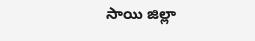సాయి జిల్లా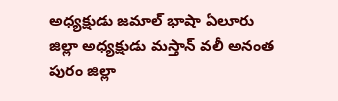అధ్యక్షుడు జమాల్ భాషా ఏలూరు జిల్లా అధ్యక్షుడు మస్తాన్ వలీ అనంత పురం జిల్లా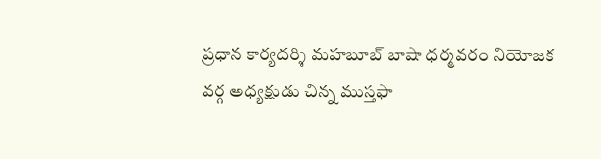ప్రధాన కార్యదర్శి మహబూబ్ బాషా ధర్మవరం నియోజక వర్గ అధ్యక్షుడు చిన్న ముస్తఫా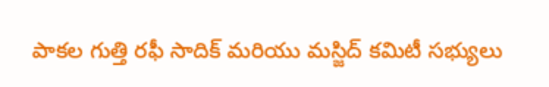పాకల గుత్తి రఫీ సాదిక్ మరియు మస్జిద్ కమిటీ సభ్యులు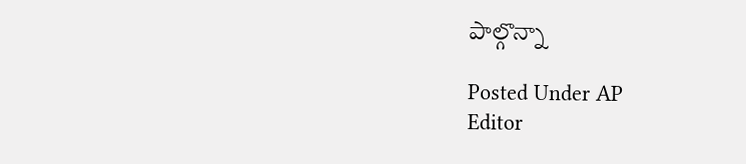పాల్గొన్నా

Posted Under AP
Editor